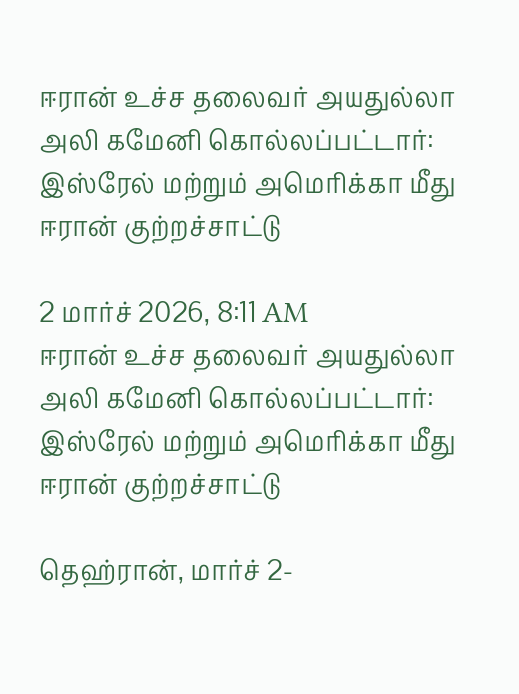ஈரான் உச்ச தலைவர் அயதுல்லா அலி கமேனி கொல்லப்பட்டார்: இஸ்ரேல் மற்றும் அமெரிக்கா மீது ஈரான் குற்றச்சாட்டு

2 மார்ச் 2026, 8:11 AM
ஈரான் உச்ச தலைவர் அயதுல்லா அலி கமேனி கொல்லப்பட்டார்: இஸ்ரேல் மற்றும் அமெரிக்கா மீது ஈரான் குற்றச்சாட்டு

தெஹ்ரான், மார்ச் 2-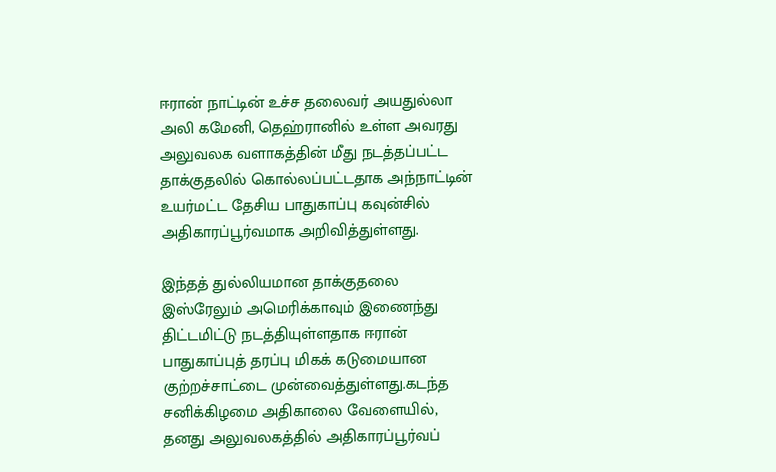ஈரான் நாட்டின் உச்ச தலைவர் அயதுல்லா அலி கமேனி, தெஹ்ரானில் உள்ள அவரது அலுவலக வளாகத்தின் மீது நடத்தப்பட்ட தாக்குதலில் கொல்லப்பட்டதாக அந்நாட்டின் உயர்மட்ட தேசிய பாதுகாப்பு கவுன்சில் அதிகாரப்பூர்வமாக அறிவித்துள்ளது.

இந்தத் துல்லியமான தாக்குதலை இஸ்ரேலும் அமெரிக்காவும் இணைந்து திட்டமிட்டு நடத்தியுள்ளதாக ஈரான் பாதுகாப்புத் தரப்பு மிகக் கடுமையான குற்றச்சாட்டை முன்வைத்துள்ளது.கடந்த சனிக்கிழமை அதிகாலை வேளையில், தனது அலுவலகத்தில் அதிகாரப்பூர்வப்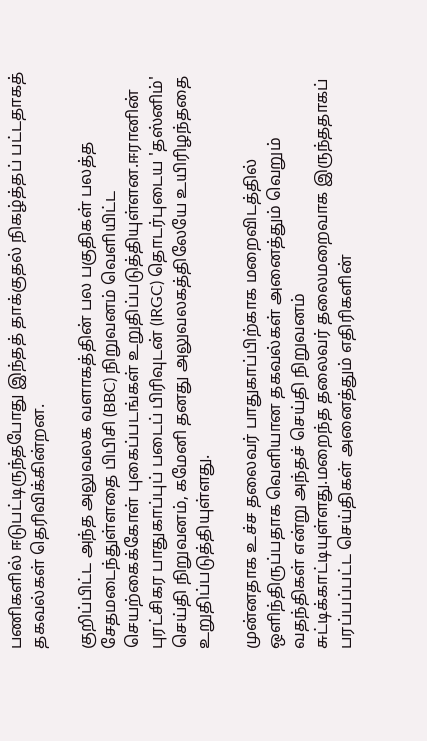பணிகளில் ஈடுபட்டிருந்தபோது இந்தத் தாக்குதல் நிகழ்த்தப் பட்டதாகத் தகவல்கள் தெரிவிக்கின்றன.

குறிப்பிட்ட அந்த அலுவலக வளாகத்தின் பல பகுதிகள் பலத்த சேதமடைந்துள்ளதை பிபிசி (BBC) நிறுவனம் வெளியிட்ட செயற்கைக்கோள் புகைப்படங்கள் உறுதிப்படுத்தியுள்ளன.ஈரானின் புரட்சிகர பாதுகாப்புப் படைப் பிரிவுடன் (IRGC) தொடர்புடைய 'தஸ்னிம்' செய்தி நிறுவனம், கமேனி தனது அலுவலகத்திலேயே உயிரிழந்ததை உறுதிப்படுத்தியுள்ளது.

முன்னதாக உச்ச தலைவர் பாதுகாப்பிற்காக மறைவிடத்தில் ஒளிந்திருப்பதாக வெளியான தகவல்கள் அனைத்தும் வெறும் வதந்திகள் என்று அந்தச் செய்தி நிறுவனம் சுட்டிக்காட்டியுள்ளது.மறைந்த தலைவர் தலைமறைவாக இருந்ததாகப் பரப்பப்பட்ட செய்திகள் அனைத்தும் எதிரிகளின்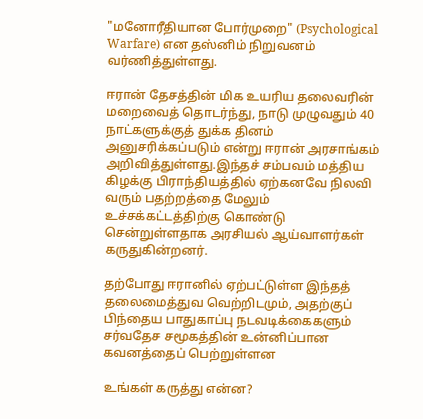"மனோரீதியான போர்முறை" (Psychological Warfare) என தஸ்னிம் நிறுவனம் வர்ணித்துள்ளது.

ஈரான் தேசத்தின் மிக உயரிய தலைவரின் மறைவைத் தொடர்ந்து, நாடு முழுவதும் 40 நாட்களுக்குத் துக்க தினம் அனுசரிக்கப்படும் என்று ஈரான் அரசாங்கம் அறிவித்துள்ளது.இந்தச் சம்பவம் மத்திய கிழக்கு பிராந்தியத்தில் ஏற்கனவே நிலவி வரும் பதற்றத்தை மேலும் உச்சக்கட்டத்திற்கு கொண்டு சென்றுள்ளதாக அரசியல் ஆய்வாளர்கள் கருதுகின்றனர்.

தற்போது ஈரானில் ஏற்பட்டுள்ள இந்தத் தலைமைத்துவ வெற்றிடமும், அதற்குப் பிந்தைய பாதுகாப்பு நடவடிக்கைகளும் சர்வதேச சமூகத்தின் உன்னிப்பான கவனத்தைப் பெற்றுள்ளன

உங்கள் கருத்து என்ன?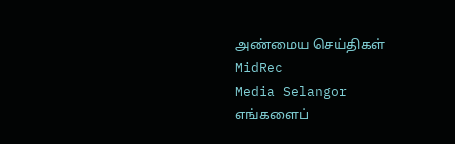அண்மைய செய்திகள்
MidRec
Media Selangor
எங்களைப்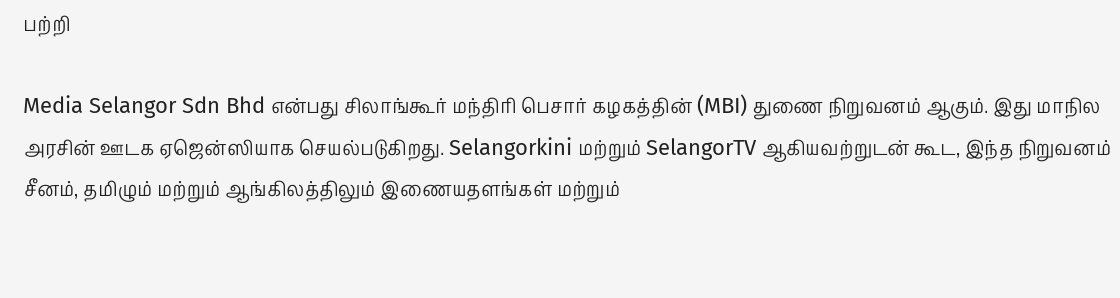பற்றி

Media Selangor Sdn Bhd என்பது சிலாங்கூர் மந்திரி பெசார் கழகத்தின் (MBI) துணை நிறுவனம் ஆகும். இது மாநில அரசின் ஊடக ஏஜென்ஸியாக செயல்படுகிறது. Selangorkini மற்றும் SelangorTV ஆகியவற்றுடன் கூட, இந்த நிறுவனம் சீனம், தமிழும் மற்றும் ஆங்கிலத்திலும் இணையதளங்கள் மற்றும்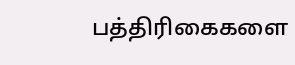பத்திரிகைகளை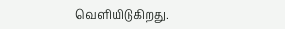வெளியிடுகிறது.